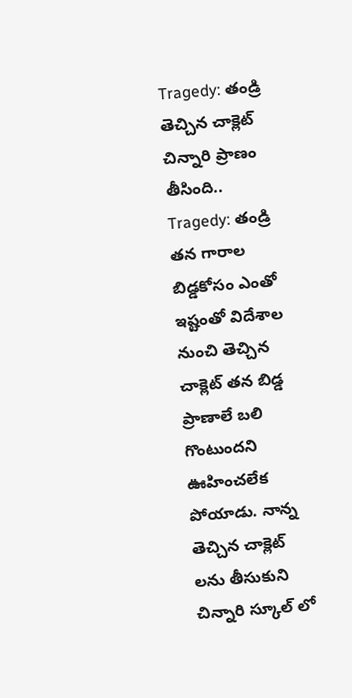Tragedy: తండ్రి తెచ్చిన చాక్లెట్ చిన్నారి ప్రాణం తీసింది..
Tragedy: తండ్రి తన గారాల బిడ్డకోసం ఎంతో ఇష్టంతో విదేశాల నుంచి తెచ్చిన చాక్లెట్ తన బిడ్డ ప్రాణాలే బలి గొంటుందని ఊహించలేక పోయాడు. నాన్న తెచ్చిన చాక్లెట్ లను తీసుకుని చిన్నారి స్కూల్ లో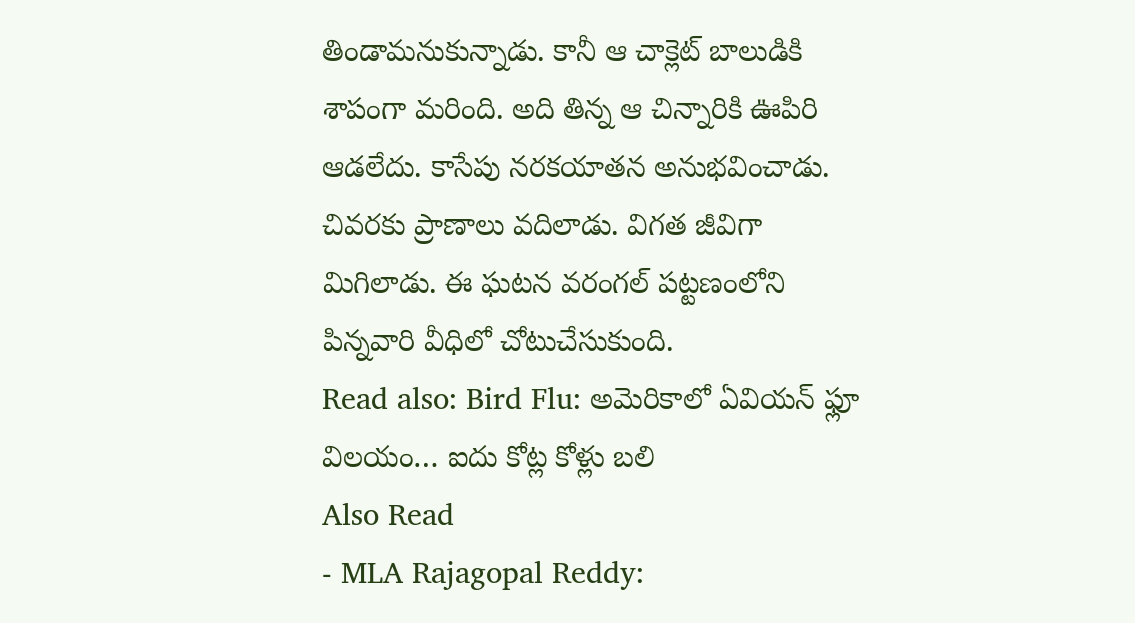తిండామనుకున్నాడు. కానీ ఆ చాక్లెట్ బాలుడికి శాపంగా మరింది. అది తిన్న ఆ చిన్నారికి ఊపిరి ఆడలేదు. కాసేపు నరకయాతన అనుభవించాడు. చివరకు ప్రాణాలు వదిలాడు. విగత జీవిగా మిగిలాడు. ఈ ఘటన వరంగల్ పట్టణంలోని పిన్నవారి వీధిలో చోటుచేసుకుంది.
Read also: Bird Flu: అమెరికాలో ఏవియన్ ఫ్లూ విలయం… ఐదు కోట్ల కోళ్లు బలి
Also Read
- MLA Rajagopal Reddy: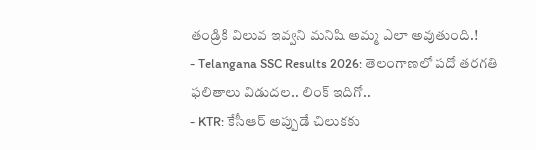తండ్రికి విలువ ఇవ్వని మనిషి అమ్మ ఎలా అవుతుంది.!
- Telangana SSC Results 2026: తెలంగాణలో పదో తరగతి ఫలితాలు విడుదల.. లింక్ ఇదిగో..
- KTR: కేసీఆర్ అప్పుడే చిలుకకు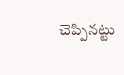చెప్పినట్టు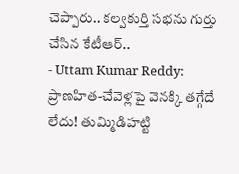చెప్పారు.. కల్వకుర్తి సభను గుర్తు చేసిన కేటీఆర్..
- Uttam Kumar Reddy: ప్రాణహిత-చేవెళ్లపై వెనక్కి తగ్గేదే లేదు! తుమ్మిడిహట్టి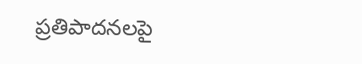ప్రతిపాదనలపై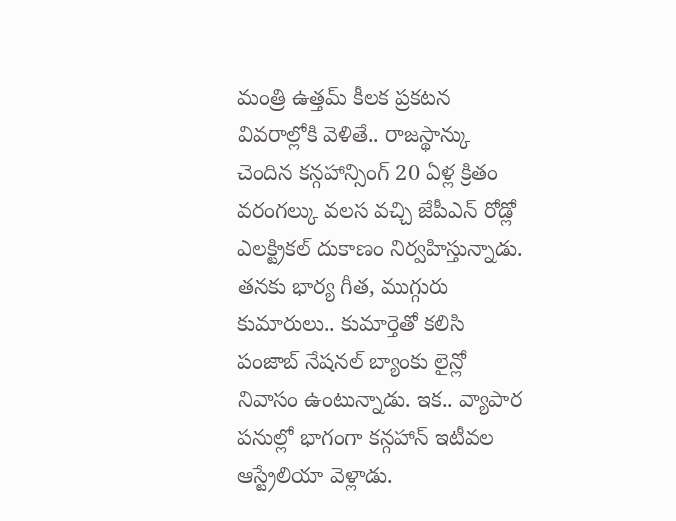మంత్రి ఉత్తమ్ కీలక ప్రకటన
వివరాల్లోకి వెళితే.. రాజస్థాన్కు చెందిన కన్గహాన్సింగ్ 20 ఏళ్ల క్రితం వరంగల్కు వలస వచ్చి జేపీఎన్ రోడ్లో ఎలక్ట్రికల్ దుకాణం నిర్వహిస్తున్నాడు. తనకు భార్య గీత, ముగ్గురు కుమారులు.. కుమార్తెతో కలిసి పంజాబ్ నేషనల్ బ్యాంకు లైన్లో నివాసం ఉంటున్నాడు. ఇక.. వ్యాపార పనుల్లో భాగంగా కన్గహాన్ ఇటీవల ఆస్ట్రేలియా వెళ్లాడు.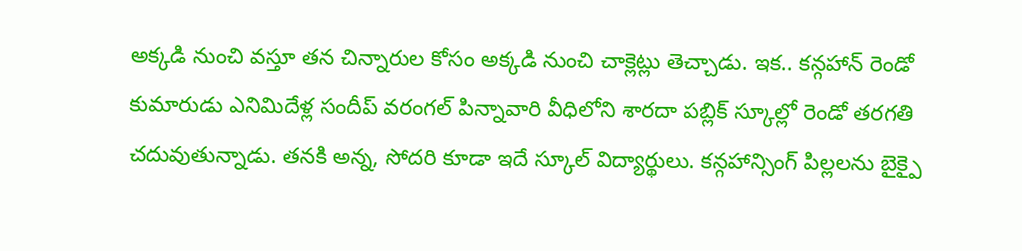అక్కడి నుంచి వస్తూ తన చిన్నారుల కోసం అక్కడి నుంచి చాక్లెట్లు తెచ్చాడు. ఇక.. కన్గహాన్ రెండో కుమారుడు ఎనిమిదేళ్ల సందీప్ వరంగల్ పిన్నావారి వీధిలోని శారదా పబ్లిక్ స్కూల్లో రెండో తరగతి చదువుతున్నాడు. తనకి అన్న, సోదరి కూడా ఇదే స్కూల్ విద్యార్థులు. కన్గహాన్సింగ్ పిల్లలను బైక్పై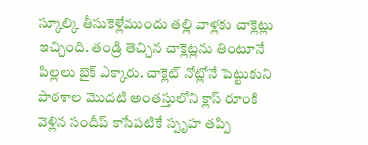స్కూల్కి తీసుకెళ్లేముందు తల్లి వాళ్లకు చాక్లెట్లు ఇచ్చింది. తండ్రి తెచ్చిన చాక్లెట్లను తింటూనే పిల్లలు బైక్ ఎక్కారు. చాక్లెట్ నోట్లోనే పెట్టుకుని పాఠశాల మొదటి అంతస్తులోని క్లాస్ రూంకి వెళ్లిన సందీప్ కాసేపటికే స్పృహ తప్పి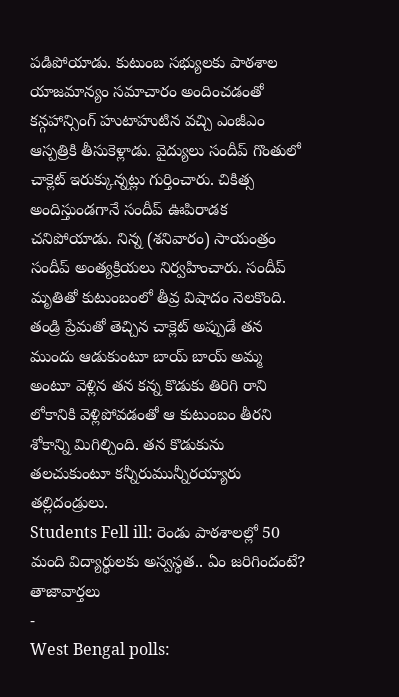పడిపోయాడు. కుటుంబ సభ్యులకు పాఠశాల యాజమాన్యం సమాచారం అందించడంతో కన్గహాన్సింగ్ హుటాహుటిన వచ్చి ఎంజీఎం ఆస్పత్రికి తీసుకెళ్లాడు. వైద్యులు సందీప్ గొంతులో చాక్లెట్ ఇరుక్కున్నట్లు గుర్తించారు. చికిత్స అందిస్తుండగానే సందీప్ ఊపిరాడక చనిపోయాడు. నిన్న (శనివారం) సాయంత్రం సందీప్ అంత్యక్రియలు నిర్వహించారు. సందీప్ మృతితో కుటుంబంలో తీవ్ర విషాదం నెలకొంది. తండ్రి ప్రేమతో తెచ్చిన చాక్లెట్ అప్పుడే తన ముందు ఆడుకుంటూ బాయ్ బాయ్ అమ్మ అంటూ వెళ్లిన తన కన్న కొడుకు తిరిగి రాని లోకానికి వెళ్లిపోవడంతో ఆ కుటుంబం తీరని శోకాన్ని మిగిల్చింది. తన కొడుకును తలచుకుంటూ కన్నీరుమున్నీరయ్యారు తల్లిదండ్రులు.
Students Fell ill: రెండు పాఠశాలల్లో 50 మంది విద్యార్థులకు అస్వస్థత.. ఏం జరిగిందంటే?
తాజావార్తలు
-
West Bengal polls: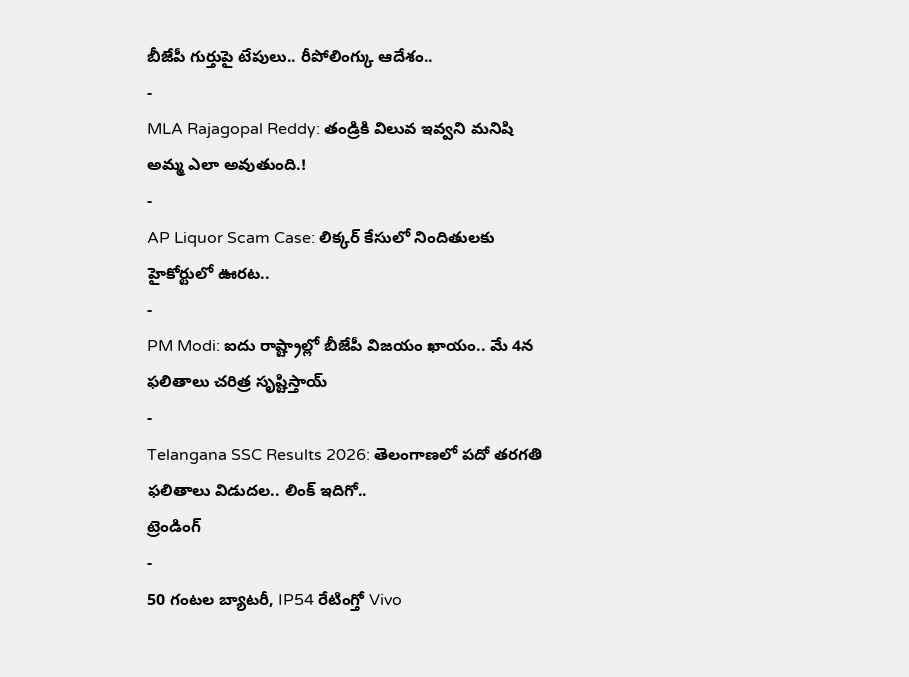బీజేపీ గుర్తుపై టేపులు.. రీపోలింగ్కు ఆదేశం..
-
MLA Rajagopal Reddy: తండ్రికి విలువ ఇవ్వని మనిషి అమ్మ ఎలా అవుతుంది.!
-
AP Liquor Scam Case: లిక్కర్ కేసులో నిందితులకు హైకోర్టులో ఊరట..
-
PM Modi: ఐదు రాష్ట్రాల్లో బీజేపీ విజయం ఖాయం.. మే 4న ఫలితాలు చరిత్ర సృష్టిస్తాయ్
-
Telangana SSC Results 2026: తెలంగాణలో పదో తరగతి ఫలితాలు విడుదల.. లింక్ ఇదిగో..
ట్రెండింగ్
-
50 గంటల బ్యాటరీ, IP54 రేటింగ్తో Vivo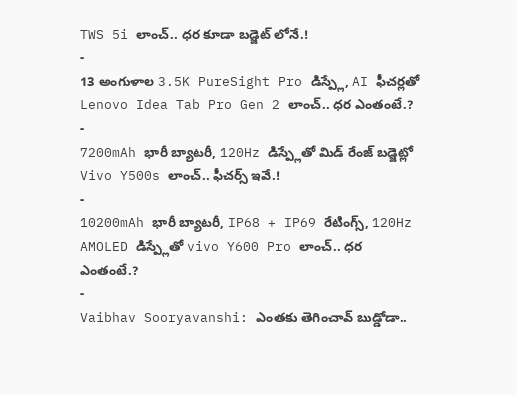TWS 5i లాంచ్.. ధర కూడా బడ్జెట్ లోనే.!
-
13 అంగుళాల 3.5K PureSight Pro డిస్ప్లే, AI ఫీచర్లతో Lenovo Idea Tab Pro Gen 2 లాంచ్.. ధర ఎంతంటే.?
-
7200mAh భారీ బ్యాటరీ, 120Hz డిస్ప్లేతో మిడ్ రేంజ్ బడ్జెట్లో Vivo Y500s లాంచ్.. ఫీచర్స్ ఇవే.!
-
10200mAh భారీ బ్యాటరీ, IP68 + IP69 రేటింగ్స్, 120Hz AMOLED డిస్ప్లేతో vivo Y600 Pro లాంచ్.. ధర ఎంతంటే.?
-
Vaibhav Sooryavanshi: ఎంతకు తెగించావ్ బుడ్డోడా..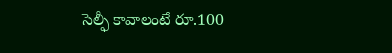సెల్ఫీ కావాలంటే రూ.100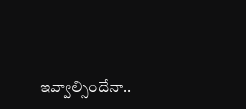ఇవ్వాల్సిందేనా..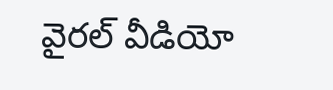వైరల్ వీడియో